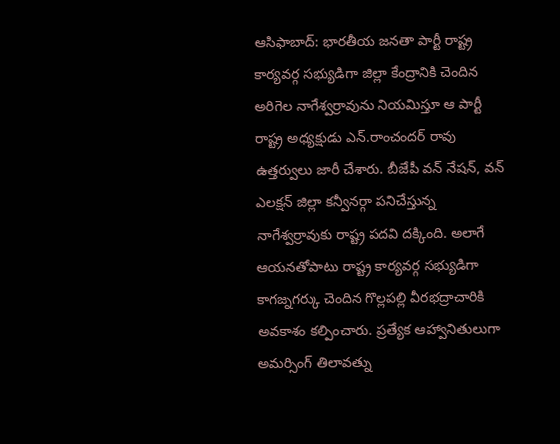ఆసిఫాబాద్: భారతీయ జనతా పార్టీ రాష్ట్ర కార్యవర్గ సభ్యుడిగా జిల్లా కేంద్రానికి చెందిన అరిగెల నాగేశ్వర్రావును నియమిస్తూ ఆ పార్టీ రాష్ట్ర అధ్యక్షుడు ఎన్.రాంచందర్ రావు ఉత్తర్వులు జారీ చేశారు. బీజేపీ వన్ నేషన్, వన్ ఎలక్షన్ జిల్లా కన్వీనర్గా పనిచేస్తున్న నాగేశ్వర్రావుకు రాష్ట్ర పదవి దక్కింది. అలాగే ఆయనతోపాటు రాష్ట్ర కార్యవర్గ సభ్యుడిగా కాగజ్నగర్కు చెందిన గొల్లపల్లి వీరభద్రాచారికి అవకాశం కల్పించారు. ప్రత్యేక ఆహ్వానితులుగా అమర్సింగ్ తిలావత్ను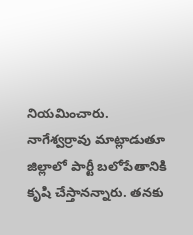నియమించారు. నాగేశ్వర్రావు మాట్లాడుతూ జిల్లాలో పార్టీ బలోపేతానికి కృషి చేస్తానన్నారు. తనకు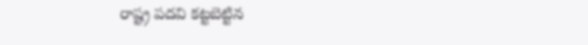రాష్ట్ర పదవి కట్టబెట్టిన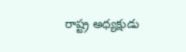రాష్ట్ర అధ్యక్షుడు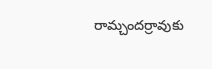రామ్చందర్రావుకు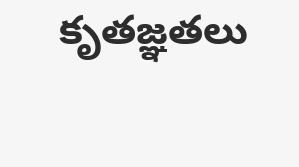కృతజ్ఞతలు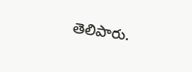తెలిపారు.